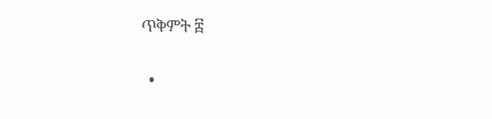ጥቅምት ፰

  •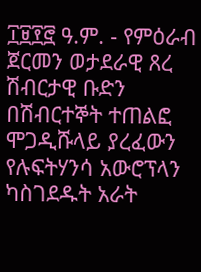፲፱፻፸ ዓ.ም. - የምዕራብ ጀርመን ወታደራዊ ጸረ ሽብርታዊ ቡድን በሽብርተኞት ተጠልፎ ሞጋዲሹላይ ያረፈውን የሉፍትሃንሳ አውሮፕላን ካስገደዱት አራት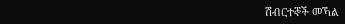ሽብርተኞች መኻል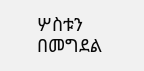ሦስቱን በመግደል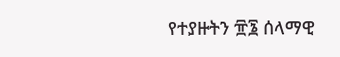የተያዙትን ፹፮ ሰላማዊ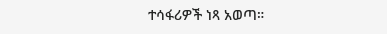ተሳፋሪዎች ነጻ አወጣ።